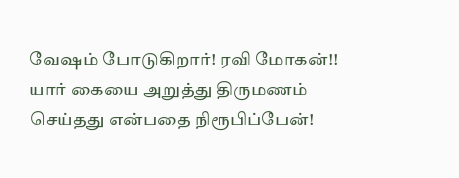வேஷம் போடுகிறார்! ரவி மோகன்!!
யார் கையை அறுத்து திருமணம் செய்தது என்பதை நிரூபிப்பேன்!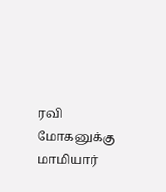ரவி மோகனுக்கு மாமியார்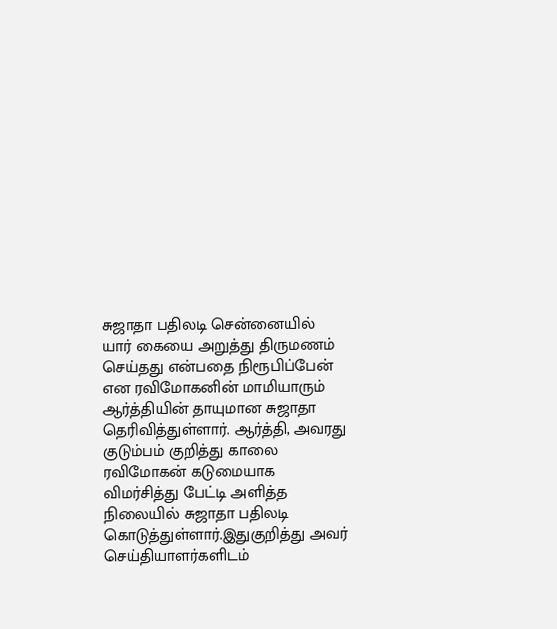சுஜாதா பதிலடி சென்னையில் யார் கையை அறுத்து திருமணம் செய்தது என்பதை நிரூபிப்பேன் என ரவிமோகனின் மாமியாரும் ஆர்த்தியின் தாயுமான சுஜாதா தெரிவித்துள்ளார். ஆர்த்தி, அவரது குடும்பம் குறித்து காலை ரவிமோகன் கடுமையாக விமர்சித்து பேட்டி அளித்த நிலையில் சுஜாதா பதிலடி கொடுத்துள்ளார்.இதுகுறித்து அவர் செய்தியாளர்களிடம்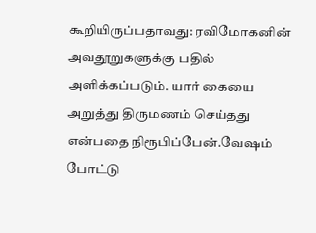கூறியிருப்பதாவது: ரவிமோகனின் அவதூறுகளுக்கு பதில் அளிக்கப்படும். யார் கையை அறுத்து திருமணம் செய்தது என்பதை நிரூபிப்பேன்.வேஷம் போட்டு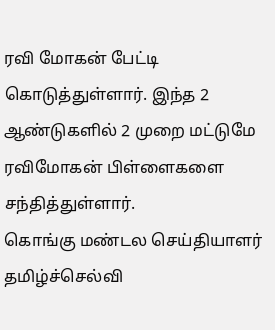ரவி மோகன் பேட்டி கொடுத்துள்ளார். இந்த 2 ஆண்டுகளில் 2 முறை மட்டுமே ரவிமோகன் பிள்ளைகளை சந்தித்துள்ளார்.
கொங்கு மண்டல செய்தியாளர் தமிழ்ச்செல்வி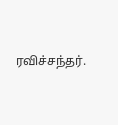ரவிச்சந்தர்.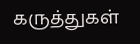கருத்துகள்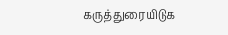கருத்துரையிடுக